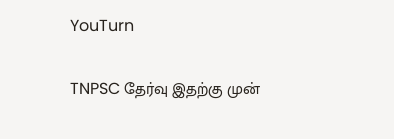YouTurn

TNPSC தேர்வு இதற்கு முன்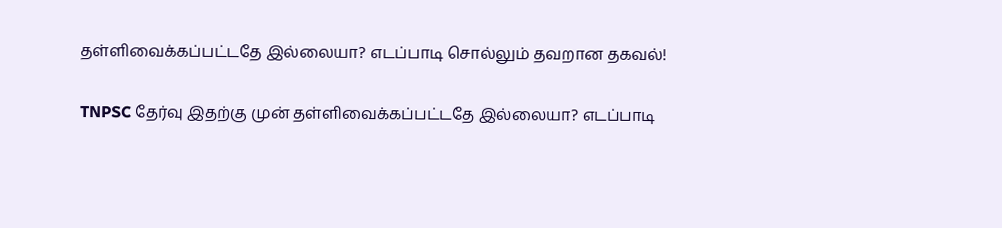தள்ளிவைக்கப்பட்டதே இல்லையா? எடப்பாடி சொல்லும் தவறான தகவல்!

TNPSC தேர்வு இதற்கு முன் தள்ளிவைக்கப்பட்டதே இல்லையா? எடப்பாடி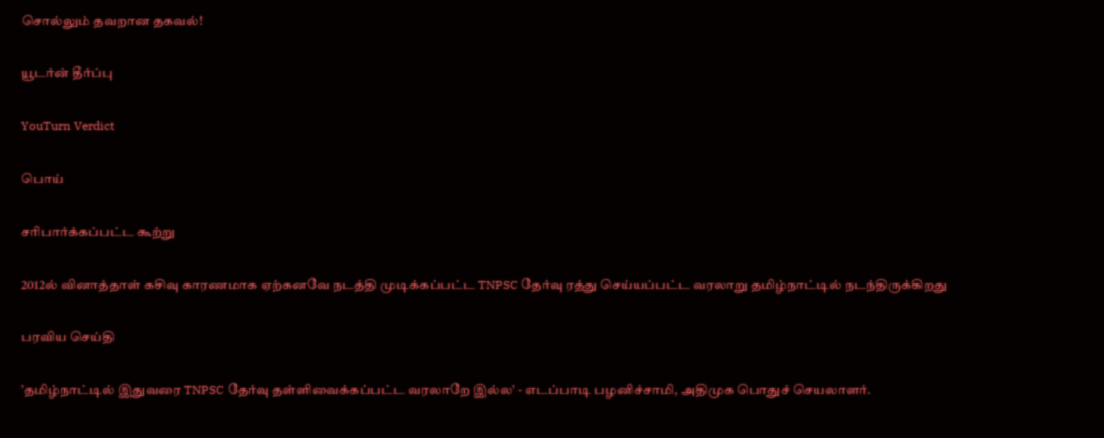சொல்லும் தவறான தகவல்!

யூடர்ன் தீர்ப்பு

YouTurn Verdict

பொய்

சரிபார்க்கப்பட்ட கூற்று

2012ல் வினாத்தாள் கசிவு காரணமாக ஏற்கனவே நடத்தி முடிக்கப்பட்ட TNPSC தேர்வு ரத்து செய்யப்பட்ட வரலாறு தமிழ்நாட்டில் நடந்திருக்கிறது

பரவிய செய்தி

’தமிழ்நாட்டில் இதுவரை TNPSC தேர்வு தள்ளிவைக்கப்பட்ட வரலாறே இல்ல' - எடப்பாடி பழனிச்சாமி, அதிமுக பொதுச் செயலாளர்.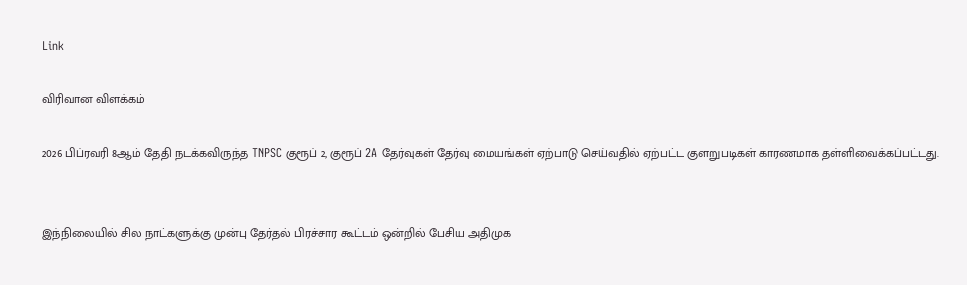Link

விரிவான விளக்கம்

2026 பிப்ரவரி 8ஆம் தேதி நடக்கவிருந்த TNPSC குரூப் 2, குரூப் 2A தேர்வுகள் தேர்வு மையங்கள் ஏற்பாடு செய்வதில் ஏற்பட்ட குளறுபடிகள் காரணமாக தள்ளிவைக்கப்பட்டது.


இந்நிலையில் சில நாட்களுக்கு முன்பு தேர்தல் பிரச்சார கூட்டம் ஒன்றில் பேசிய அதிமுக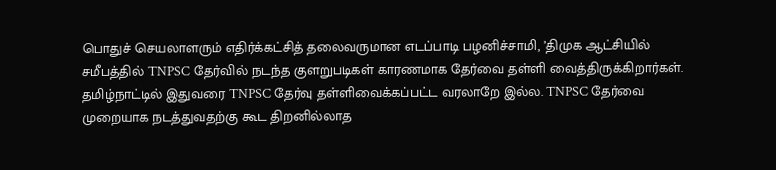பொதுச் செயலாளரும் எதிர்க்கட்சித் தலைவருமான எடப்பாடி பழனிச்சாமி, ’திமுக ஆட்சியில் சமீபத்தில் TNPSC தேர்வில் நடந்த குளறுபடிகள் காரணமாக தேர்வை தள்ளி வைத்திருக்கிறார்கள். தமிழ்நாட்டில் இதுவரை TNPSC தேர்வு தள்ளிவைக்கப்பட்ட வரலாறே இல்ல. TNPSC தேர்வை முறையாக நடத்துவதற்கு கூட திறனில்லாத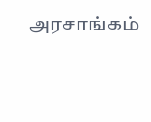அரசாங்கம்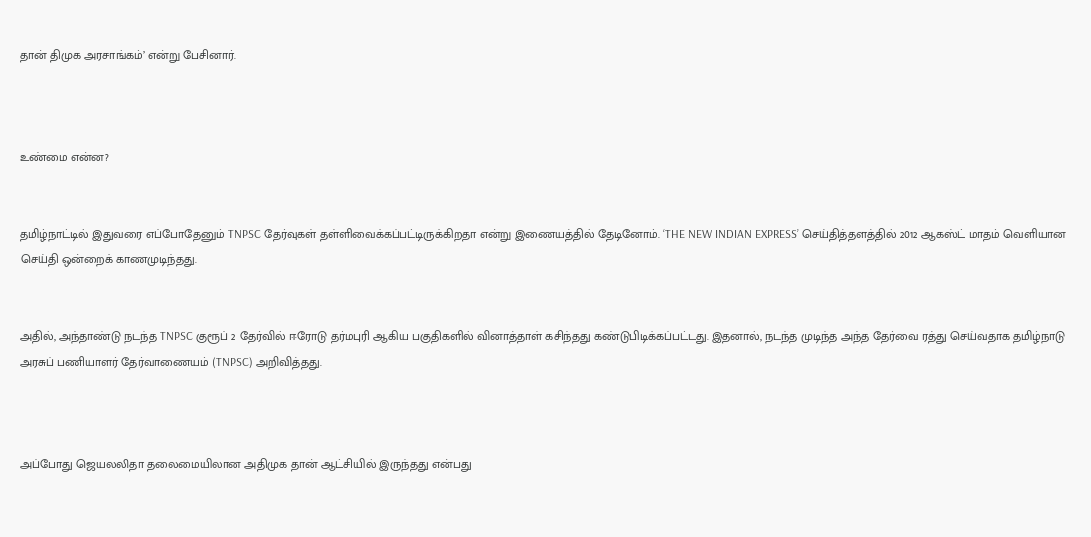தான் திமுக அரசாங்கம்’ என்று பேசினார்.



உண்மை என்ன?


தமிழ்நாட்டில் இதுவரை எப்போதேனும் TNPSC தேர்வுகள் தள்ளிவைக்கப்பட்டிருக்கிறதா என்று இணையத்தில் தேடினோம். ‘THE NEW INDIAN EXPRESS’ செய்தித்தளத்தில் 2012 ஆகஸ்ட் மாதம் வெளியான செய்தி ஒன்றைக் காணமுடிந்தது.


அதில், அந்தாண்டு நடந்த TNPSC குரூப் 2 தேர்வில் ஈரோடு தர்மபுரி ஆகிய பகுதிகளில் வினாத்தாள் கசிந்தது கண்டுபிடிக்கப்பட்டது. இதனால், நடந்த முடிந்த அந்த தேர்வை ரத்து செய்வதாக தமிழ்நாடு அரசுப் பணியாளர் தேர்வாணையம் (TNPSC) அறிவித்தது.



அப்போது ஜெயலலிதா தலைமையிலான அதிமுக தான் ஆட்சியில் இருந்தது என்பது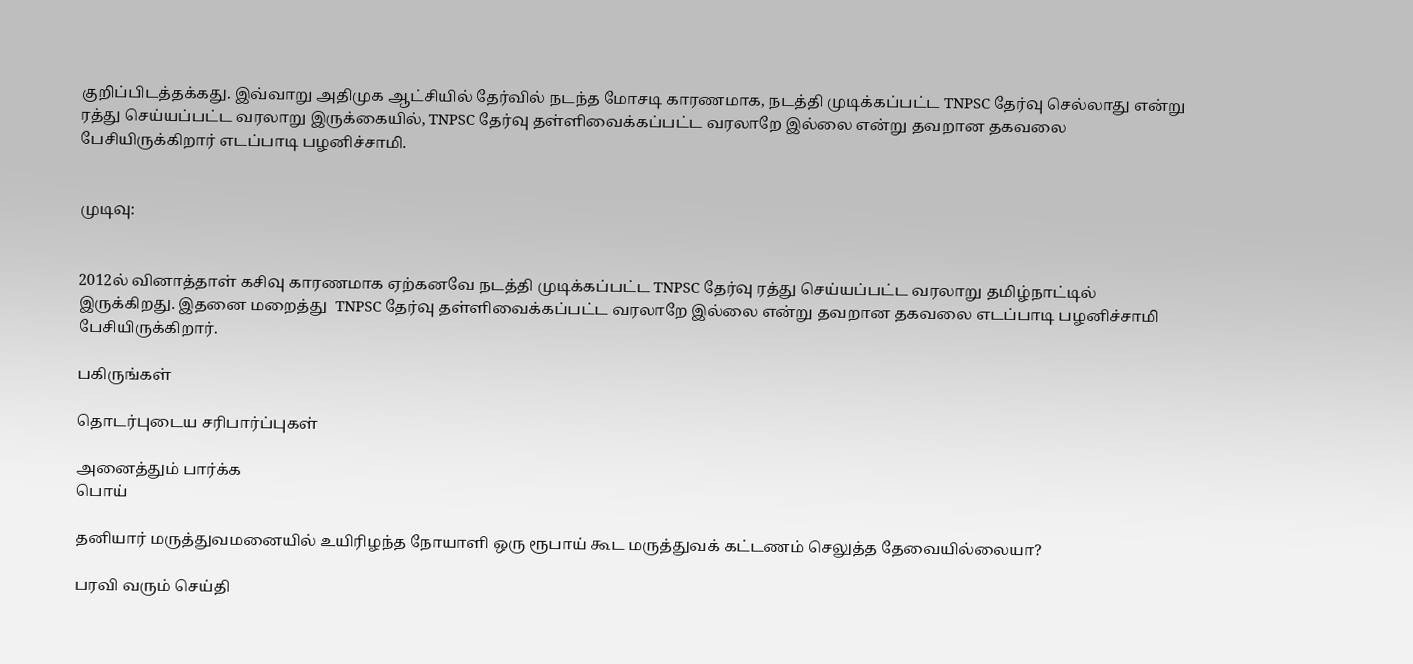குறிப்பிடத்தக்கது. இவ்வாறு அதிமுக ஆட்சியில் தேர்வில் நடந்த மோசடி காரணமாக, நடத்தி முடிக்கப்பட்ட TNPSC தேர்வு செல்லாது என்று ரத்து செய்யப்பட்ட வரலாறு இருக்கையில், TNPSC தேர்வு தள்ளிவைக்கப்பட்ட வரலாறே இல்லை என்று தவறான தகவலை பேசியிருக்கிறார் எடப்பாடி பழனிச்சாமி.


முடிவு:


2012ல் வினாத்தாள் கசிவு காரணமாக ஏற்கனவே நடத்தி முடிக்கப்பட்ட TNPSC தேர்வு ரத்து செய்யப்பட்ட வரலாறு தமிழ்நாட்டில் இருக்கிறது. இதனை மறைத்து  TNPSC தேர்வு தள்ளிவைக்கப்பட்ட வரலாறே இல்லை என்று தவறான தகவலை எடப்பாடி பழனிச்சாமி பேசியிருக்கிறார்.

பகிருங்கள்

தொடர்புடைய சரிபார்ப்புகள்

அனைத்தும் பார்க்க
பொய்

தனியார் மருத்துவமனையில் உயிரிழந்த நோயாளி ஒரு ரூபாய் கூட மருத்துவக் கட்டணம் செலுத்த தேவையில்லையா?

பரவி வரும் செய்தி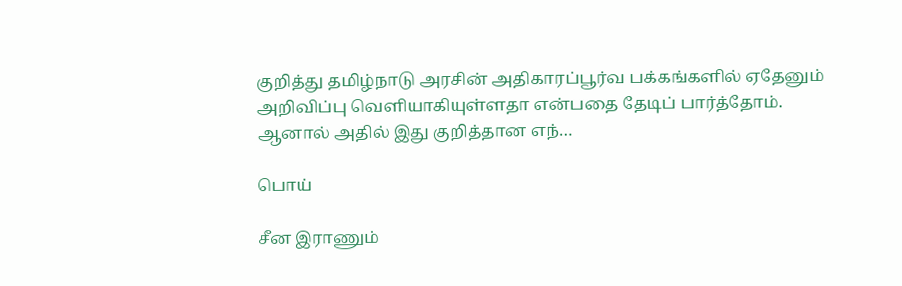குறித்து தமிழ்நாடு அரசின் அதிகாரப்பூர்வ பக்கங்களில் ஏதேனும் அறிவிப்பு வெளியாகியுள்ளதா என்பதை தேடிப் பார்த்தோம். ஆனால் அதில் இது குறித்தான எந்…

பொய்

சீன இராணும்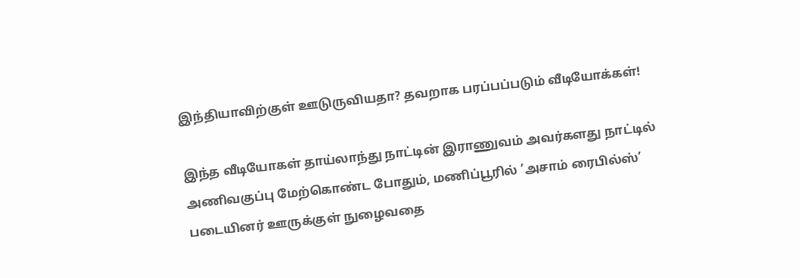இந்தியாவிற்குள் ஊடுருவியதா? தவறாக பரப்பப்படும் வீடியோக்கள்!

இந்த வீடியோகள் தாய்லாந்து நாட்டின் இராணுவம் அவர்களது நாட்டில் அணிவகுப்பு மேற்கொண்ட போதும், மணிப்பூரில் ’அசாம் ரைபில்ஸ்’ படையினர் ஊருக்குள் நுழைவதை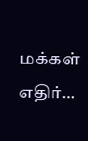மக்கள் எதிர்…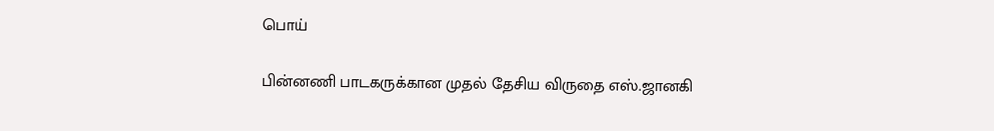பொய்

பின்னணி பாடகருக்கான முதல் தேசிய விருதை எஸ்.ஜானகி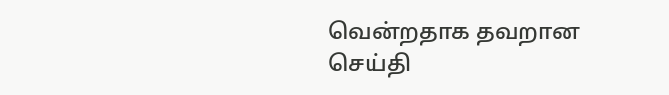வென்றதாக தவறான செய்தி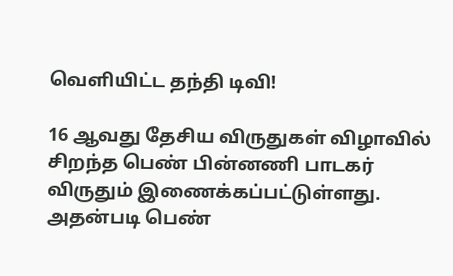வெளியிட்ட தந்தி டிவி!

16 ஆவது தேசிய விருதுகள் விழாவில் சிறந்த பெண் பின்னணி பாடகர் விருதும் இணைக்கப்பட்டுள்ளது. அதன்படி பெண்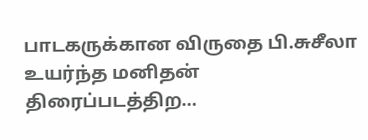பாடகருக்கான விருதை பி.சுசீலா உயர்ந்த மனிதன் திரைப்படத்திற…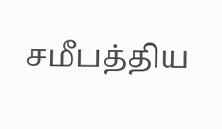சமீபத்திய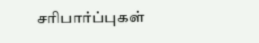சரிபார்ப்புகள்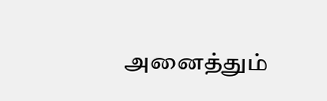அனைத்தும்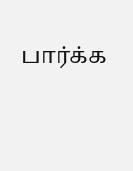பார்க்க